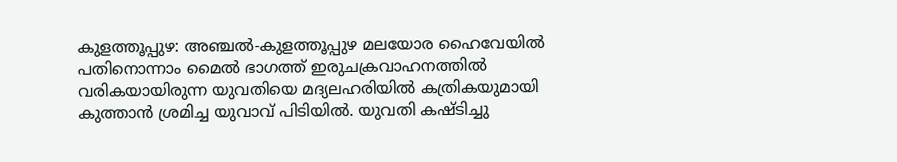കുളത്തൂപ്പുഴ: അഞ്ചൽ-കുളത്തൂപ്പുഴ മലയോര ഹൈവേയിൽ പതിനൊന്നാം മൈൽ ഭാഗത്ത് ഇരുചക്രവാഹനത്തിൽ വരികയായിരുന്ന യുവതിയെ മദ്യലഹരിയിൽ കത്രികയുമായി കുത്താൻ ശ്രമിച്ച യുവാവ് പിടിയിൽ. യുവതി കഷ്ടിച്ചു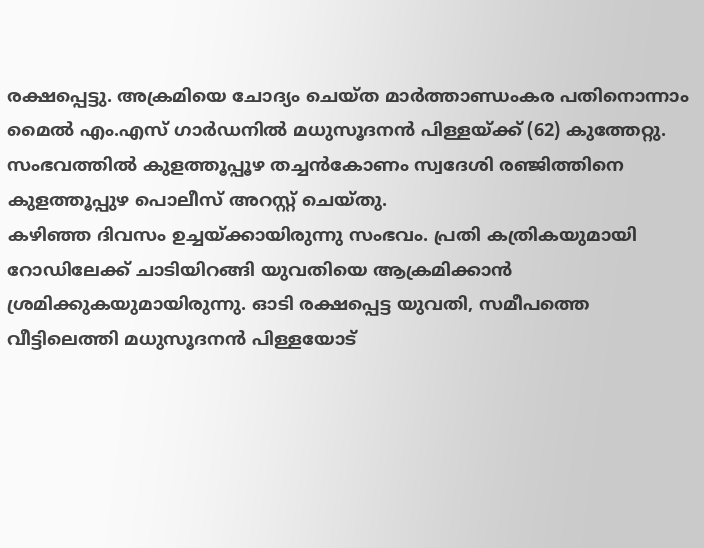രക്ഷപ്പെട്ടു. അക്രമിയെ ചോദ്യം ചെയ്ത മാർത്താണ്ഡംകര പതിനൊന്നാം മൈൽ എം.എസ് ഗാർഡനിൽ മധുസൂദനൻ പിള്ളയ്ക്ക് (62) കുത്തേറ്റു. സംഭവത്തിൽ കുളത്തൂപ്പൂഴ തച്ചൻകോണം സ്വദേശി രഞ്ജിത്തിനെ കുളത്തൂപ്പുഴ പൊലീസ് അറസ്റ്റ് ചെയ്തു.
കഴിഞ്ഞ ദിവസം ഉച്ചയ്ക്കായിരുന്നു സംഭവം. പ്രതി കത്രികയുമായി റോഡിലേക്ക് ചാടിയിറങ്ങി യുവതിയെ ആക്രമിക്കാൻ ശ്രമിക്കുകയുമായിരുന്നു. ഓടി രക്ഷപ്പെട്ട യുവതി, സമീപത്തെ വീട്ടിലെത്തി മധുസൂദനൻ പിള്ളയോട്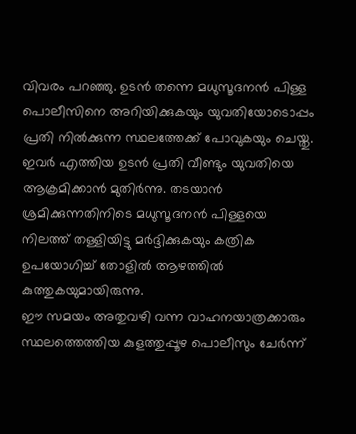വിവരം പറഞ്ഞു. ഉടൻ തന്നെ മധുസൂദനൻ പിള്ള പൊലീസിനെ അറിയിക്കുകയും യുവതിയോടൊപ്പം പ്രതി നിൽക്കുന്ന സ്ഥലത്തേക്ക് പോവുകയും ചെയ്തു. ഇവർ എത്തിയ ഉടൻ പ്രതി വീണ്ടും യുവതിയെ ആക്രമിക്കാൻ മുതിർന്നു. തടയാൻ ശ്രമിക്കുന്നതിനിടെ മധുസൂദനൻ പിള്ളയെ നിലത്ത് തള്ളിയിട്ടു മർദ്ദിക്കുകയും കത്രിക ഉപയോഗിച്ച് തോളിൽ ആഴത്തിൽ കുത്തുകയുമായിരുന്നു.
ഈ സമയം അതുവഴി വന്ന വാഹനയാത്രക്കാരും സ്ഥലത്തെത്തിയ കുളത്തുപ്പൂഴ പൊലീസും ചേർന്ന്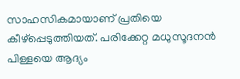സാഹസികമായാണ് പ്രതിയെ കീഴ്പ്പെടുത്തിയത്. പരിക്കേറ്റ മധുസൂദനൻ പിള്ളയെ ആദ്യം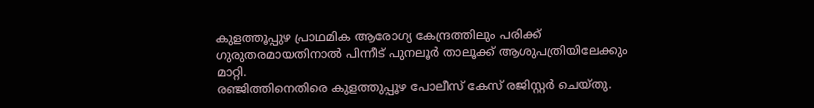കുളത്തൂപ്പുഴ പ്രാഥമിക ആരോഗ്യ കേന്ദ്രത്തിലും പരിക്ക് ഗുരുതരമായതിനാൽ പിന്നീട് പുനലൂർ താലൂക്ക് ആശുപത്രിയിലേക്കും മാറ്റി.
രഞ്ജിത്തിനെതിരെ കുളത്തുപ്പൂഴ പോലീസ് കേസ് രജിസ്റ്റർ ചെയ്തു.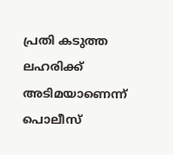പ്രതി കടുത്ത ലഹരിക്ക് അടിമയാണെന്ന് പൊലീസ്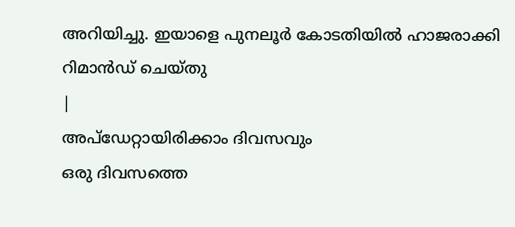അറിയിച്ചു. ഇയാളെ പുനലൂർ കോടതിയിൽ ഹാജരാക്കി റിമാൻഡ് ചെയ്തു
|
അപ്ഡേറ്റായിരിക്കാം ദിവസവും
ഒരു ദിവസത്തെ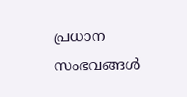പ്രധാന സംഭവങ്ങൾ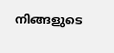നിങ്ങളുടെ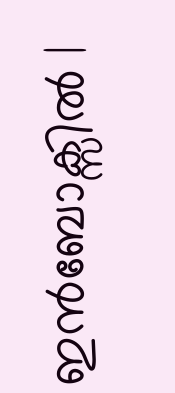ഇൻബോക്സിൽ |